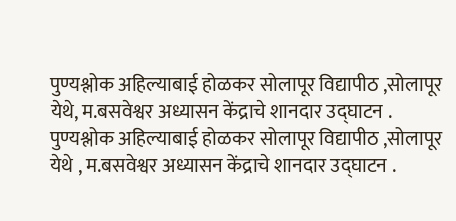पुण्यश्लोक अहिल्याबाई होळकर सोलापूर विद्यापीठ ,सोलापूर येथे, म.बसवेश्वर अध्यासन केंद्राचे शानदार उद्घाटन .
पुण्यश्लोक अहिल्याबाई होळकर सोलापूर विद्यापीठ ,सोलापूर येथे , म.बसवेश्वर अध्यासन केंद्राचे शानदार उद्घाटन .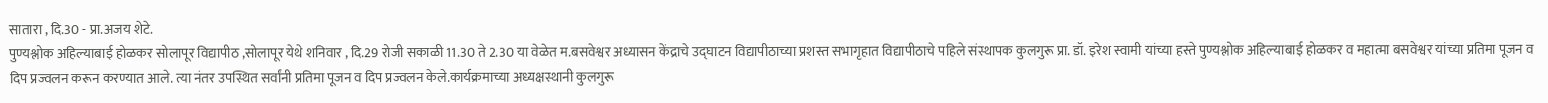सातारा , दि.30 - प्रा.अजय शेटे.
पुण्यश्लोक अहिल्याबाई होळकर सोलापूर विद्यापीठ ,सोलापूर येथे शनिवार , दि.29 रोजी सकाळी 11.30 ते 2.30 या वेळेत म.बसवेश्वर अध्यासन केंद्राचे उद्घाटन विद्यापीठाच्या प्रशस्त सभागृहात विद्यापीठाचे पहिले संस्थापक कुलगुरू प्रा. डॉ. इरेश स्वामी यांच्या हस्ते पुण्यश्लोक अहिल्याबाई होळकर व महात्मा बसवेश्वर यांच्या प्रतिमा पूजन व दिप प्रज्वलन करून करण्यात आले. त्या नंतर उपस्थित सर्वांनी प्रतिमा पूजन व दिप प्रज्वलन केले.कार्यक्रमाच्या अध्यक्षस्थानी कुलगुरू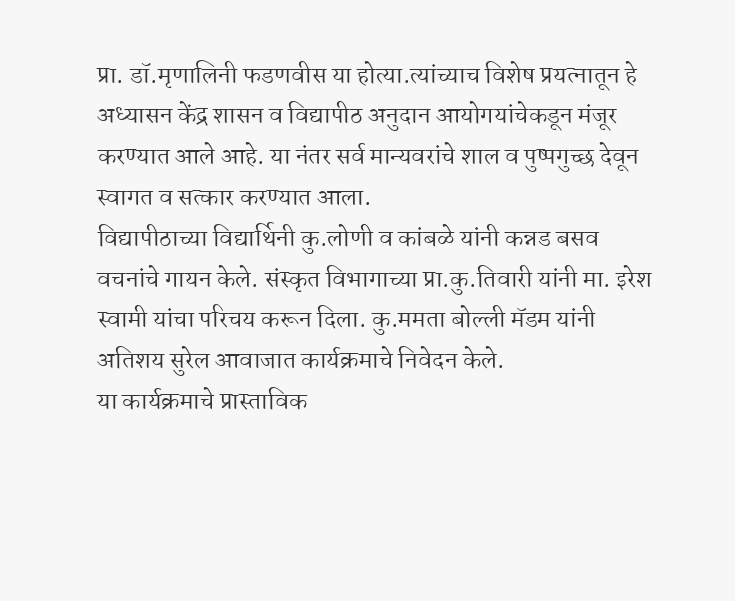प्रा. डॉ.मृणालिनी फडणवीस या होत्या.त्यांच्याच विशेष प्रयत्नातून हे अध्यासन केंद्र शासन व विद्यापीठ अनुदान आयोगयांचेकडून मंजूर करण्यात आले आहे. या नंतर सर्व मान्यवरांचे शाल व पुष्पगुच्छ देवून स्वागत व सत्कार करण्यात आला.
विद्यापीठाच्या विद्यार्थिनी कु.लोणी व कांबळे यांनी कन्नड बसव वचनांचे गायन केले. संस्कृत विभागाच्या प्रा.कु.तिवारी यांनी मा. इरेश स्वामी यांचा परिचय करून दिला. कु.ममता बोल्ली मॅडम यांनी अतिशय सुरेल आवाजात कार्यक्रमाचे निवेदन केले.
या कार्यक्रमाचे प्रास्ताविक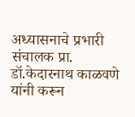अध्यासनाचे प्रभारी संचालक प्रा. डॉ.केदारनाथ काळवणे यांनी करून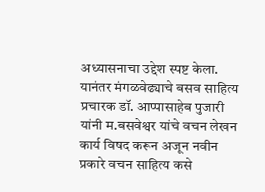अध्यासनाचा उद्देश स्पष्ट केला.
यानंतर मंगळवेढ्याचे बसव साहित्य प्रचारक डॉ. आप्पासाहेब पुजारी यांनी म.बसवेश्वर यांचे वचन लेखन कार्य विषद करून अजून नवीन प्रकारे वचन साहित्य कसे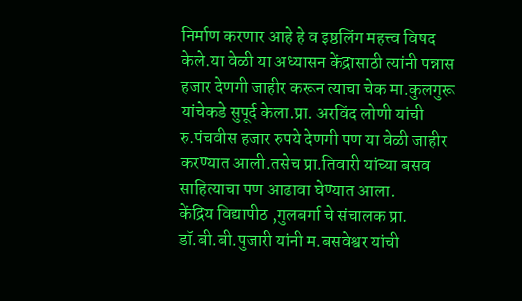निर्माण करणार आहे हे व इष्ठलिंग महत्त्व विषद केले.या वेळी या अध्यासन केंद्रासाठी त्यांनी पन्नास हजार देणगी जाहीर करून त्याचा चेक मा.कुलगुरू यांचेकडे सुपूर्द केला.प्रा. अरविंद लोणी यांची रु.पंचवीस हजार रुपये देणगी पण या वेळी जाहीर करण्यात आली.तसेच प्रा.तिवारी यांच्या बसव साहित्याचा पण आढावा घेण्यात आला.
केंद्रिय विद्यापीठ ,गुलबर्गा चे संचालक प्रा. डॉ.बी.बी.पुजारी यांनी म.बसवेश्वर यांची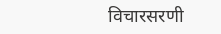विचारसरणी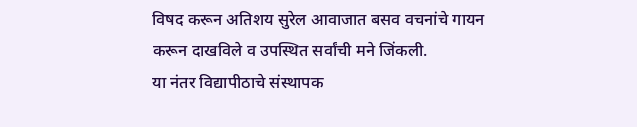विषद करून अतिशय सुरेल आवाजात बसव वचनांचे गायन करून दाखविले व उपस्थित सर्वांची मने जिंकली.
या नंतर विद्यापीठाचे संस्थापक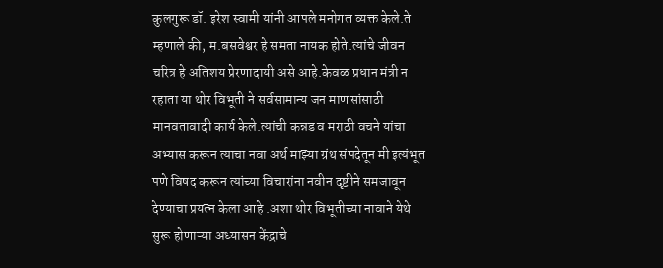कुलगुरू डॉ. इरेश स्वामी यांनी आपले मनोगत व्यक्त केले.ते म्हणाले की, म.बसवेश्वर हे समता नायक होते.त्यांचे जीवन चरित्र हे अतिशय प्रेरणादायी असे आहे.केवळ प्रधान मंत्री न रहाता या थोर विभूती ने सर्वसामान्य जन माणसांसाठी मानवतावादी कार्य केले.त्यांची कन्नड व मराठी वचने यांचा अभ्यास करून त्याचा नवा अर्थ माझ्या ग्रंथ संपदेतून मी इत्यंभूत पणे विषद करून त्यांच्या विचारांना नवीन दृष्टीने समजावून देण्याचा प्रयत्न केला आहे .अशा थोर विभूतीच्या नावाने येथे सुरू होणाऱ्या अध्यासन केंद्राचे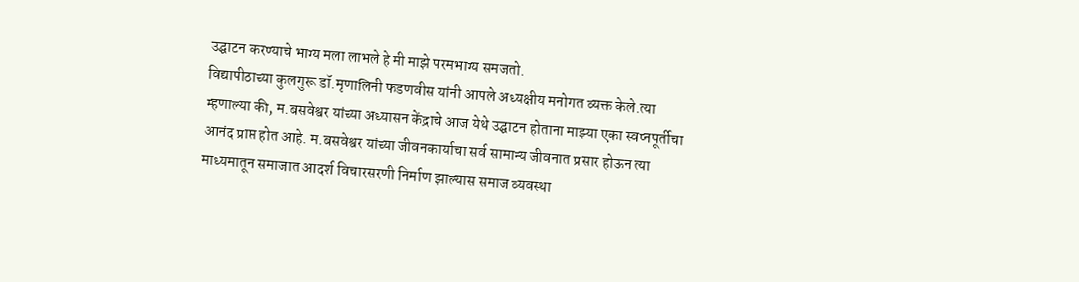उद्घाटन करण्याचे भाग्य मला लाभले हे मी माझे परमभाग्य समजतो.
विद्यापीठाच्या कुलगुरू डॉ.मृणालिनी फडणवीस यांनी आपले अध्यक्षीय मनोगत व्यक्त केले.त्या म्हणाल्या की, म.बसवेश्वर यांच्या अध्यासन केंद्राचे आज येथे उद्घाटन होताना माझ्या एका स्वप्नपूर्तीचा आनंद प्राप्त होत आहे. म.बसवेश्वर यांच्या जीवनकार्याचा सर्व सामान्य जीवनात प्रसार होऊन त्या माध्यमातून समाजात आदर्श विचारसरणी निर्माण झाल्यास समाज व्यवस्था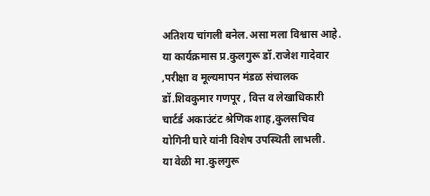अतिशय चांगली बनेल.असा मला विश्वास आहे.
या कार्यक्रमास प्र.कुलगुरू डॉ.राजेश गादेवार ,परीक्षा व मूल्यमापन मंडळ संचालक डॉ.शिवकुमार गणपूर , वित्त व लेखाधिकारी चार्टर्ड अकाउंटंट श्रेणिक शाह,कुलसचिव योगिनी घारे यांनी विशेष उपस्थिती लाभली.
या वेळी मा.कुलगुरू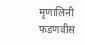मृणालिनी फडणवीस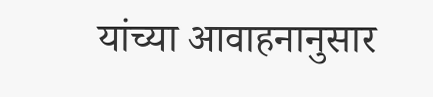यांच्या आवाहनानुसार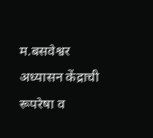म.बसवेश्वर अध्यासन केंद्राची रूपरेषा व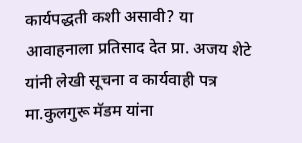कार्यपद्धती कशी असावी? या आवाहनाला प्रतिसाद देत प्रा. अजय शेटे यांनी लेखी सूचना व कार्यवाही पत्र मा.कुलगुरू मॅडम यांना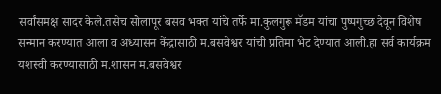सर्वांसमक्ष सादर केले.तसेच सोलापूर बसव भक्त यांचे तर्फे मा.कुलगुरू मॅडम यांचा पुष्पगुच्छ देवून विशेष सन्मान करण्यात आला व अध्यासन केंद्रासाठी म.बसवेश्वर यांची प्रतिमा भेट देण्यात आली.हा सर्व कार्यक्रम यशस्वी करण्यासाठी म.शासन म.बसवेश्वर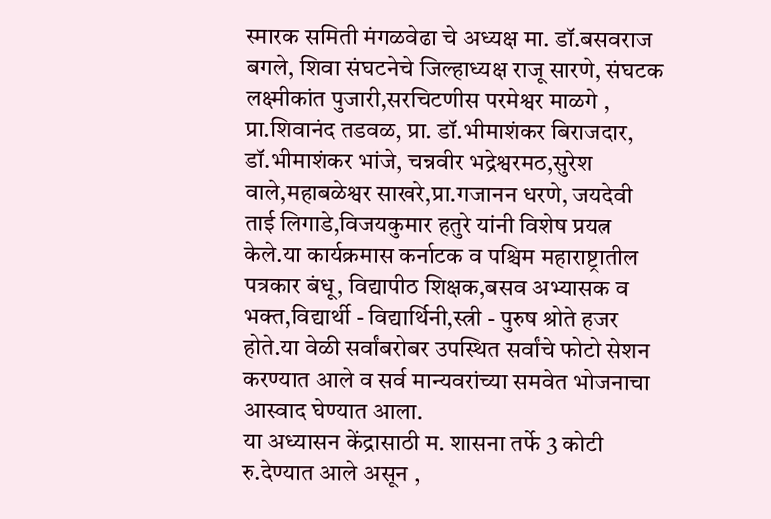स्मारक समिती मंगळवेढा चे अध्यक्ष मा. डॉ.बसवराज बगले, शिवा संघटनेचे जिल्हाध्यक्ष राजू सारणे, संघटक लक्ष्मीकांत पुजारी,सरचिटणीस परमेश्वर माळगे , प्रा.शिवानंद तडवळ, प्रा. डॉ.भीमाशंकर बिराजदार, डॉ.भीमाशंकर भांजे, चन्नवीर भद्रेश्वरमठ,सुरेश वाले,महाबळेश्वर साखरे,प्रा.गजानन धरणे, जयदेवी ताई लिगाडे,विजयकुमार हतुरे यांनी विशेष प्रयत्न केले.या कार्यक्रमास कर्नाटक व पश्चिम महाराष्ट्रातील पत्रकार बंधू, विद्यापीठ शिक्षक,बसव अभ्यासक व भक्त,विद्यार्थी - विद्यार्थिनी,स्त्री - पुरुष श्रोते हजर होते.या वेळी सर्वांबरोबर उपस्थित सर्वांचे फोटो सेशन करण्यात आले व सर्व मान्यवरांच्या समवेत भोजनाचा आस्वाद घेण्यात आला.
या अध्यासन केंद्रासाठी म. शासना तर्फे 3 कोटी रु.देण्यात आले असून ,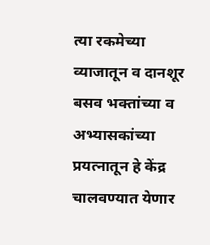त्या रकमेच्या व्याजातून व दानशूर बसव भक्तांच्या व अभ्यासकांच्या प्रयत्नातून हे केंद्र चालवण्यात येणार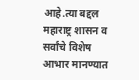आहे.त्या बद्दल महाराष्ट्र शासन व सर्वांचे विशेष आभार मानण्यात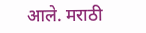आले. मराठी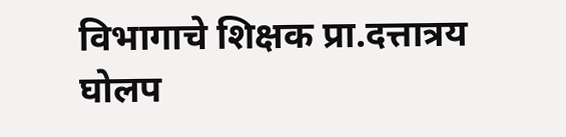विभागाचे शिक्षक प्रा.दत्तात्रय घोलप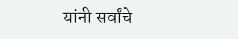यांनी सर्वांचे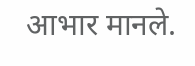आभार मानले.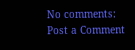No comments:
Post a Comment